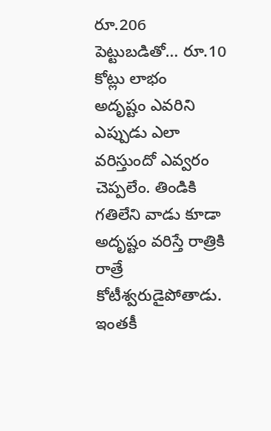రూ.206 పెట్టుబడితో… రూ.10 కోట్లు లాభం
అదృష్టం ఎవరిని ఎప్పుడు ఎలా వరిస్తుందో ఎవ్వరం చెప్పలేం. తిండికి గతిలేని వాడు కూడా అదృష్టం వరిస్తే రాత్రికి రాత్రే కోటీశ్వరుడైపోతాడు. ఇంతకీ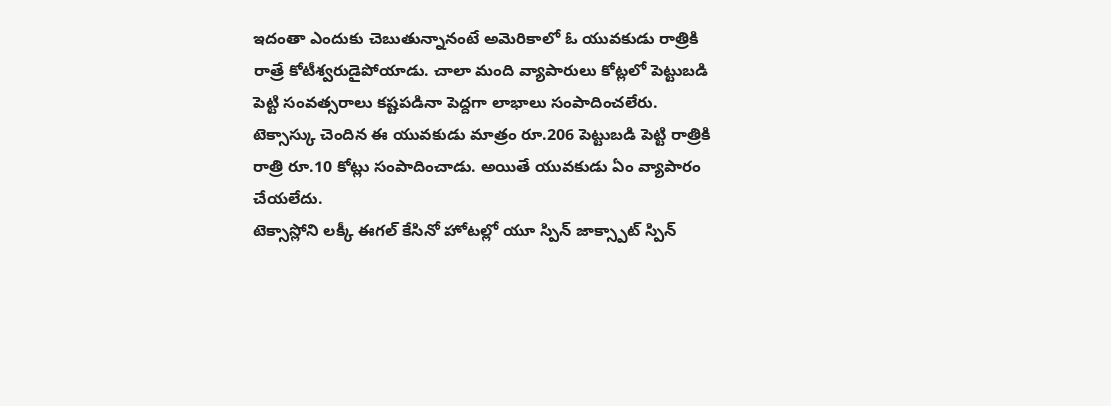ఇదంతా ఎందుకు చెబుతున్నానంటే అమెరికాలో ఓ యువకుడు రాత్రికి రాత్రే కోటీశ్వరుడైపోయాడు. చాలా మంది వ్యాపారులు కోట్లలో పెట్టుబడి పెట్టి సంవత్సరాలు కష్టపడినా పెద్దగా లాభాలు సంపాదించలేరు. టెక్సాస్కు చెందిన ఈ యువకుడు మాత్రం రూ.206 పెట్టుబడి పెట్టి రాత్రికి రాత్రి రూ.10 కోట్లు సంపాదించాడు. అయితే యువకుడు ఏం వ్యాపారం చేయలేదు.
టెక్సాస్లోని లక్కీ ఈగల్ కేసినో హోటల్లో యూ స్పిన్ జాక్స్పాట్ స్పిన్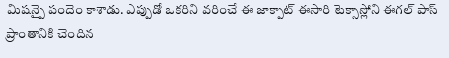మిషన్పై పందెం కాశాడు. ఎప్పుడో ఒకరిని వరించే ఈ జాక్పాట్ ఈసారి టెక్సాస్లోని ఈగల్ పాస్ ప్రాంతానికి చెందిన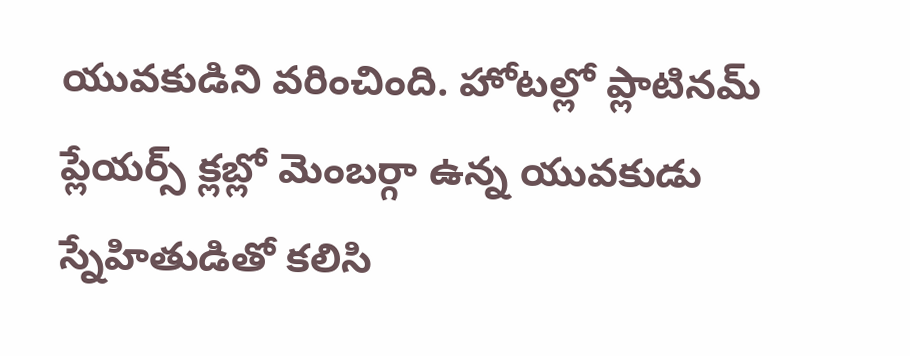యువకుడిని వరించింది. హోటల్లో ప్లాటినమ్ ప్లేయర్స్ క్లబ్లో మెంబర్గా ఉన్న యువకుడు స్నేహితుడితో కలిసి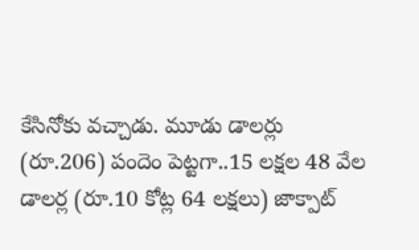కేసినోకు వచ్చాడు. మూడు డాలర్లు (రూ.206) పందెం పెట్టగా..15 లక్షల 48 వేల డాలర్ల (రూ.10 కోట్ల 64 లక్షలు) జాక్పాట్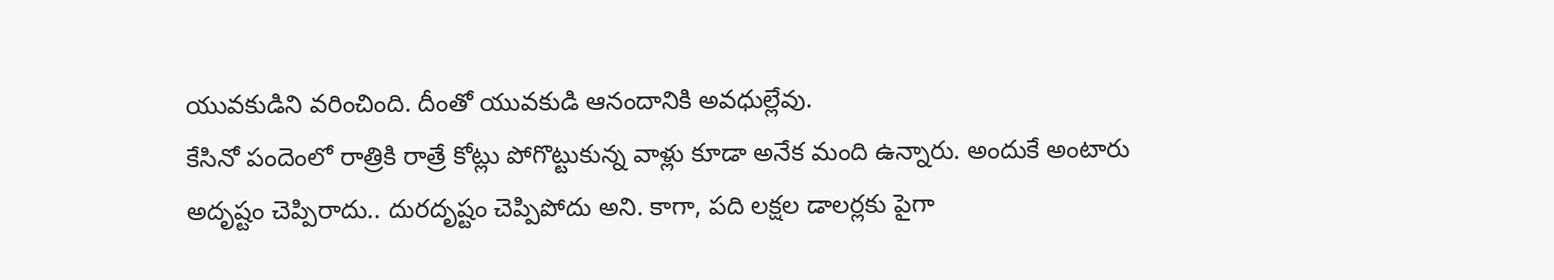యువకుడిని వరించింది. దీంతో యువకుడి ఆనందానికి అవధుల్లేవు.
కేసినో పందెంలో రాత్రికి రాత్రే కోట్లు పోగొట్టుకున్న వాళ్లు కూడా అనేక మంది ఉన్నారు. అందుకే అంటారు అదృష్టం చెప్పిరాదు.. దురదృష్టం చెప్పిపోదు అని. కాగా, పది లక్షల డాలర్లకు పైగా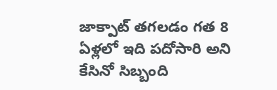జాక్పాట్ తగలడం గత 8 ఏళ్లలో ఇది పదోసారి అని కేసినో సిబ్బంది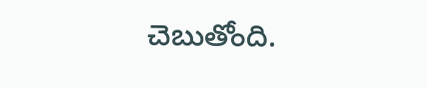చెబుతోంది.